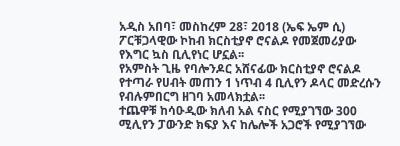አዲስ አበባ፣ መስከረም 28፣ 2018 (ኤፍ ኤም ሲ) ፖርቹጋላዊው ኮከብ ክርስቲያኖ ሮናልዶ የመጀመሪያው የእግር ኳስ ቢሊየነር ሆኗል፡፡
የአምስት ጊዜ የባሎንዶር አሸናፊው ክርስቲያኖ ሮናልዶ የተጣራ የሀብት መጠን 1 ነጥብ 4 ቢሊየን ዶላር መድረሱን የብሉምበርግ ዘገባ አመላክቷል፡፡
ተጨዋቹ ከሳዑዲው ክለብ አል ናስር የሚያገኘው 300 ሚሊየን ፓውንድ ክፍያ እና ከሌሎች አጋሮች የሚያገኘው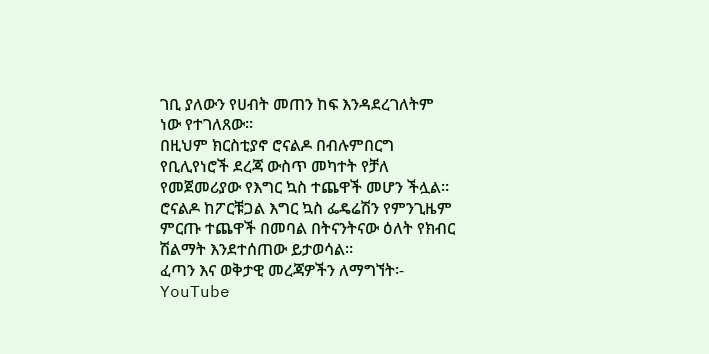ገቢ ያለውን የሀብት መጠን ከፍ እንዳደረገለትም ነው የተገለጸው፡፡
በዚህም ክርስቲያኖ ሮናልዶ በብሉምበርግ የቢሊየነሮች ደረጃ ውስጥ መካተት የቻለ የመጀመሪያው የእግር ኳስ ተጨዋች መሆን ችሏል።
ሮናልዶ ከፖርቹጋል እግር ኳስ ፌዴሬሽን የምንጊዜም ምርጡ ተጨዋች በመባል በትናንትናው ዕለት የክብር ሽልማት እንደተሰጠው ይታወሳል፡፡
ፈጣን እና ወቅታዊ መረጃዎችን ለማግኘት፡-
YouTube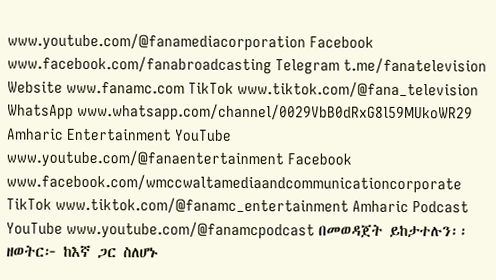www.youtube.com/@fanamediacorporation Facebook www.facebook.com/fanabroadcasting Telegram t.me/fanatelevision Website www.fanamc.com TikTok www.tiktok.com/@fana_television WhatsApp www.whatsapp.com/channel/0029VbB0dRxG8l59MUkoWR29 Amharic Entertainment YouTube www.youtube.com/@fanaentertainment Facebook www.facebook.com/wmccwaltamediaandcommunicationcorporate TikTok www.tiktok.com/@fanamc_entertainment Amharic Podcast YouTube www.youtube.com/@fanamcpodcast በመወዳጀት ይከታተሉን፡፡ ዘወትር፦ ከእኛ ጋር ስለሆኑ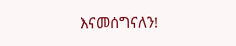እናመሰግናለን!